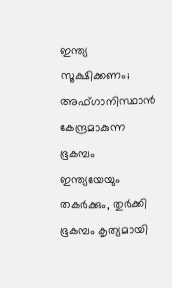ഇന്ത്യ സൂക്ഷിക്കണം; അഫ്ഗാനിസ്ഥാന്‍ കേന്ദ്രമാകുന്ന ഭൂകമ്പം ഇന്ത്യയേയും തകര്‍ക്കും, തുര്‍ക്കി ഭൂകമ്പം കൃത്യമായി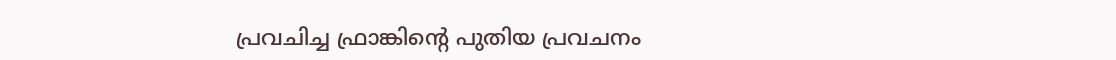പ്രവചിച്ച ഫ്രാങ്കിൻ്റെ പുതിയ പ്രവചനം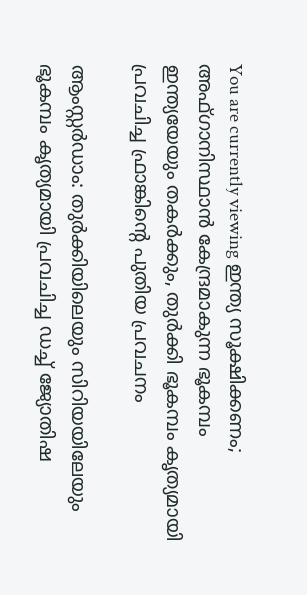You are currently viewing ഇന്ത്യ സൂക്ഷിക്കണം; അഫ്ഗാനിസ്ഥാന്‍ കേന്ദ്രമാകുന്ന ഭൂകമ്പം ഇന്ത്യയേയും തകര്‍ക്കും, തുര്‍ക്കി ഭൂകമ്പം കൃത്യമായി പ്രവചിച്ച ഫ്രാങ്കിൻ്റെ പുതിയ പ്രവചനം

ആംസ്റ്റര്‍ഡാം: തുര്‍ക്കിയിലെയും സിറിയയിലേയും ഭൂകമ്പം കൃത്യമായി പ്രവചിച്ച ഡച്ച്‌ ജ്യോതിഷ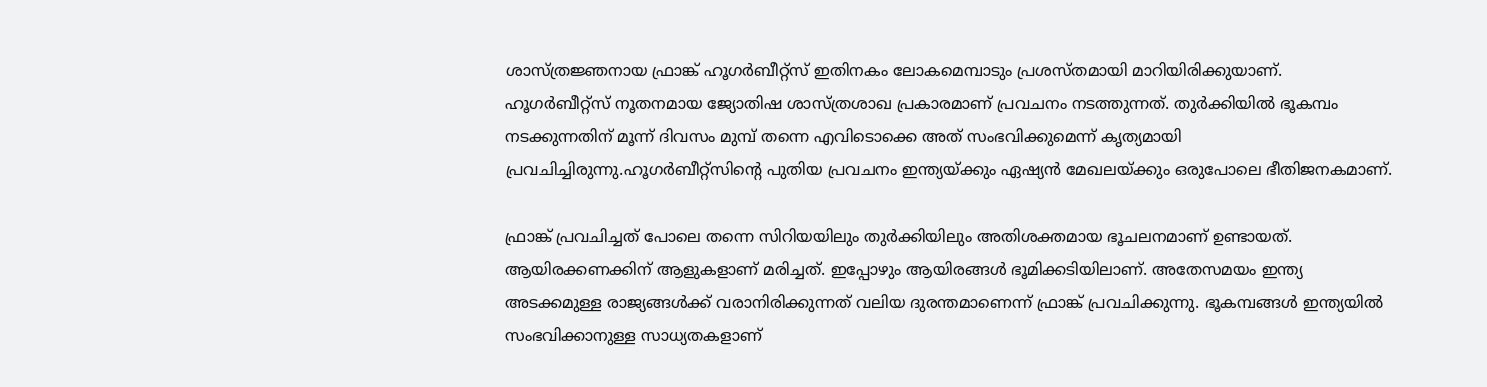ശാസ്ത്രജ്ഞനായ ഫ്രാങ്ക് ഹൂഗര്‍ബീറ്റ്‌സ് ഇതിനകം ലോകമെമ്പാടും പ്രശസ്തമായി മാറിയിരിക്കുയാണ്.
ഹൂഗര്‍ബീറ്റ്‌സ് നൂതനമായ ജ്യോതിഷ ശാസ്ത്രശാഖ പ്രകാരമാണ് പ്രവചനം നടത്തുന്നത്. തുര്‍ക്കിയില്‍ ഭൂകമ്പം നടക്കുന്നതിന് മൂന്ന് ദിവസം മുമ്പ് തന്നെ എവിടൊക്കെ അത് സംഭവിക്കുമെന്ന് കൃത്യമായി പ്രവചിച്ചിരുന്നു.ഹൂഗര്‍ബീറ്റ്‌സിൻ്റെ പുതിയ പ്രവചനം ഇന്ത്യയ്ക്കും ഏഷ്യന്‍ മേഖലയ്ക്കും ഒരുപോലെ ഭീതിജനകമാണ്.

ഫ്രാങ്ക് പ്രവചിച്ചത് പോലെ തന്നെ സിറിയയിലും തുര്‍ക്കിയിലും അതിശക്തമായ ഭൂചലനമാണ് ഉണ്ടായത്. ആയിരക്കണക്കിന് ആളുകളാണ് മരിച്ചത്. ഇപ്പോഴും ആയിരങ്ങള്‍ ഭൂമിക്കടിയിലാണ്. അതേസമയം ഇന്ത്യ അടക്കമുള്ള രാജ്യങ്ങള്‍ക്ക് വരാനിരിക്കുന്നത് വലിയ ദുരന്തമാണെന്ന് ഫ്രാങ്ക് പ്രവചിക്കുന്നു. ഭൂകമ്പങ്ങള്‍ ഇന്ത്യയില്‍ സംഭവിക്കാനുള്ള സാധ്യതകളാണ്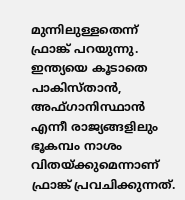മുന്നിലുള്ളതെന്ന് ഫ്രാങ്ക് പറയുന്നു. ഇന്ത്യയെ കൂടാതെ പാകിസ്താന്‍, അഫ്ഗാനിസ്ഥാന്‍ എന്നീ രാജ്യങ്ങളിലും ഭൂകമ്പം നാശം വിതയ്ക്കുമെന്നാണ് ഫ്രാങ്ക് പ്രവചിക്കുന്നത്.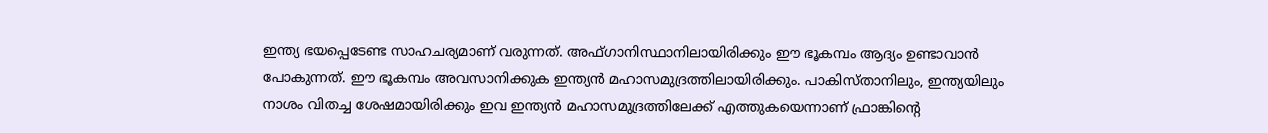ഇന്ത്യ ഭയപ്പെടേണ്ട സാഹചര്യമാണ് വരുന്നത്. അഫ്ഗാനിസ്ഥാനിലായിരിക്കും ഈ ഭൂകമ്പം ആദ്യം ഉണ്ടാവാന്‍ പോകുന്നത്. ഈ ഭൂകമ്പം അവസാനിക്കുക ഇന്ത്യന്‍ മഹാസമുദ്രത്തിലായിരിക്കും. പാകിസ്താനിലും, ഇന്ത്യയിലും നാശം വിതച്ച ശേഷമായിരിക്കും ഇവ ഇന്ത്യന്‍ മഹാസമുദ്രത്തിലേക്ക് എത്തുകയെന്നാണ് ഫ്രാങ്കിൻ്റെ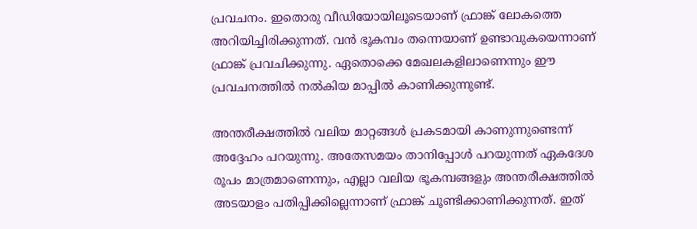പ്രവചനം. ഇതൊരു വീഡിയോയിലൂടെയാണ് ഫ്രാങ്ക് ലോകത്തെ അറിയിച്ചിരിക്കുന്നത്. വന്‍ ഭൂകമ്പം തന്നെയാണ് ഉണ്ടാവുകയെന്നാണ് ഫ്രാങ്ക് പ്രവചിക്കുന്നു. ഏതൊക്കെ മേഖലകളിലാണെന്നും ഈ പ്രവചനത്തില്‍ നല്‍കിയ മാപ്പില്‍ കാണിക്കുന്നുണ്ട്.

അന്തരീക്ഷത്തില്‍ വലിയ മാറ്റങ്ങള്‍ പ്രകടമായി കാണുന്നുണ്ടെന്ന് അദ്ദേഹം പറയുന്നു. അതേസമയം താനിപ്പോള്‍ പറയുന്നത് ഏകദേശ രൂപം മാത്രമാണെന്നും, എല്ലാ വലിയ ഭൂകമ്പങ്ങളും അന്തരീക്ഷത്തില്‍ അടയാളം പതിപ്പിക്കില്ലെന്നാണ് ഫ്രാങ്ക് ചൂണ്ടിക്കാണിക്കുന്നത്. ഇത്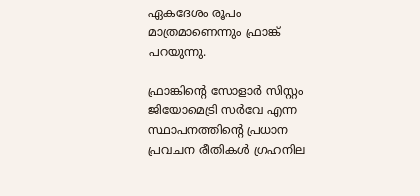ഏകദേശം രൂപം മാത്രമാണെന്നും ഫ്രാങ്ക് പറയുന്നു.

ഫ്രാങ്കിൻ്റെ സോളാര്‍ സിസ്റ്റം ജിയോമെട്രി സര്‍വേ എന്ന സ്ഥാപനത്തിൻ്റെ പ്രധാന പ്രവചന രീതികള്‍ ഗ്രഹനില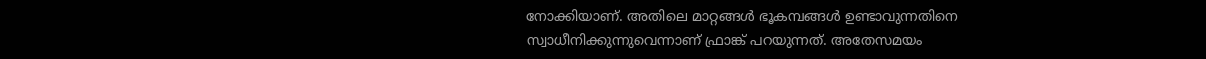നോക്കിയാണ്. അതിലെ മാറ്റങ്ങള്‍ ഭൂകമ്പങ്ങള്‍ ഉണ്ടാവുന്നതിനെ സ്വാധീനിക്കുന്നുവെന്നാണ് ഫ്രാങ്ക് പറയുന്നത്. അതേസമയം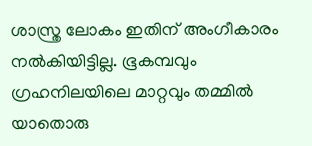ശാസ്ത്ര ലോകം ഇതിന് അംഗീകാരം നല്‍കിയിട്ടില്ല. ഭൂകമ്പവും ഗ്രഹനിലയിലെ മാറ്റവും തമ്മില്‍ യാതൊരു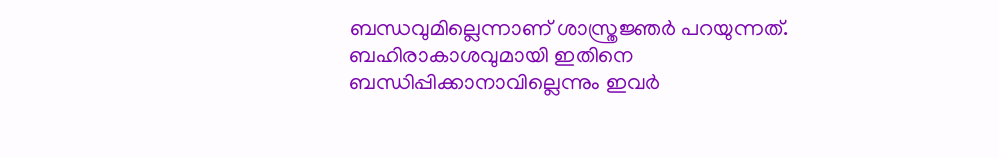ബന്ധവുമില്ലെന്നാണ് ശാസ്ത്രജ്ഞര്‍ പറയുന്നത്. ബഹിരാകാശവുമായി ഇതിനെ ബന്ധിപ്പിക്കാനാവില്ലെന്നും ഇവര്‍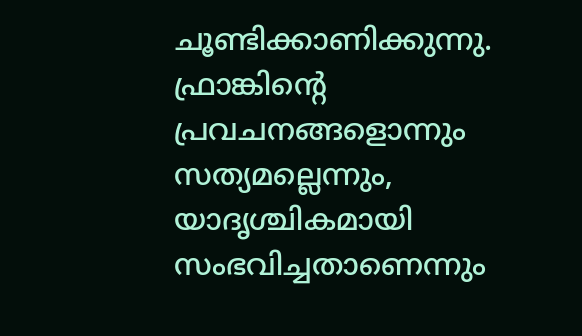ചൂണ്ടിക്കാണിക്കുന്നു. ഫ്രാങ്കിൻ്റെ പ്രവചനങ്ങളൊന്നും സത്യമല്ലെന്നും, യാദൃശ്ചികമായി സംഭവിച്ചതാണെന്നും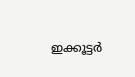ഇക്കൂട്ടര്‍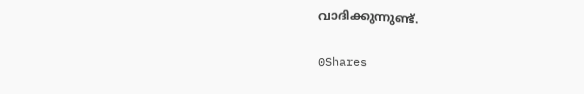വാദിക്കുന്നുണ്ട്.

0Shares